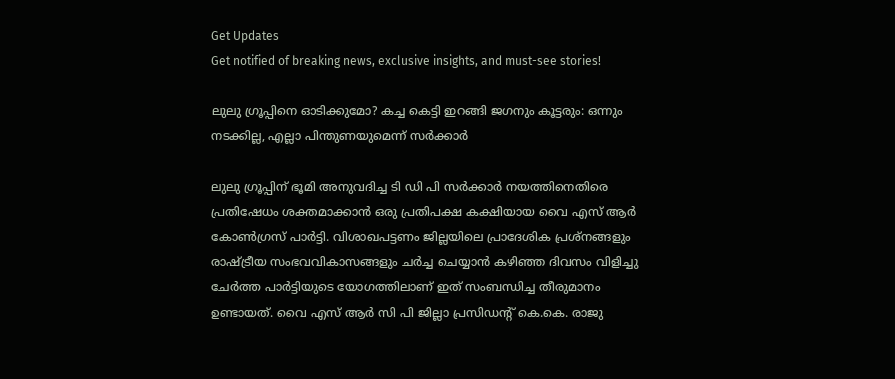Get Updates
Get notified of breaking news, exclusive insights, and must-see stories!

ലുലു ഗ്രൂപ്പിനെ ഓടിക്കുമോ? കച്ച കെട്ടി ഇറങ്ങി ജഗനും കൂട്ടരും: ഒന്നും നടക്കില്ല, എല്ലാ പിന്തുണയുമെന്ന് സർക്കാർ

ലുലു ഗ്രൂപ്പിന് ഭൂമി അനുവദിച്ച ടി ഡി പി സർക്കാർ നയത്തിനെതിരെ പ്രതിഷേധം ശക്തമാക്കാന്‍ ഒരു പ്രതിപക്ഷ കക്ഷിയായ വൈ എസ് ആർ കോൺഗ്രസ് പാർട്ടി. വിശാഖപട്ടണം ജില്ലയിലെ പ്രാദേശിക പ്രശ്നങ്ങളും രാഷ്ട്രീയ സംഭവവികാസങ്ങളും ചർച്ച ചെയ്യാൻ കഴിഞ്ഞ ദിവസം വിളിച്ചു ചേർത്ത പാർട്ടിയുടെ യോഗത്തിലാണ് ഇത് സംബന്ധിച്ച തീരുമാനം ഉണ്ടായത്. വൈ എസ് ആർ സി പി ജില്ലാ പ്രസിഡന്റ് കെ.കെ. രാജു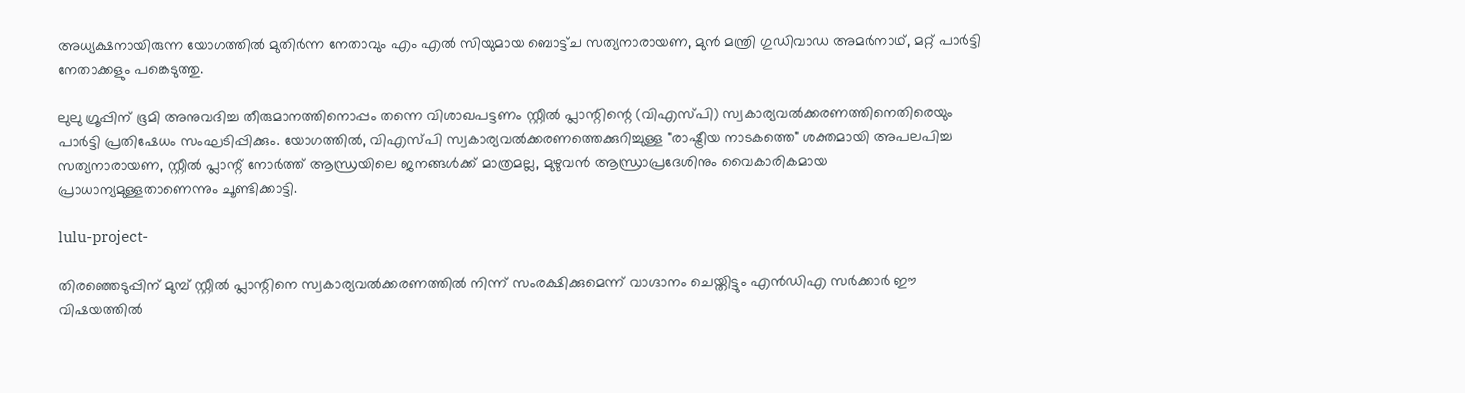അധ്യക്ഷനായിരുന്ന യോഗത്തിൽ മുതിർന്ന നേതാവും എം എൽ സിയുമായ ബൊട്ട്ച സത്യനാരായണ, മുൻ മന്ത്രി ഗുഡിവാഡ അമർനാഥ്, മറ്റ് പാർട്ടി നേതാക്കളും പങ്കെടുത്തു.

ലുലു ഗ്രൂപ്പിന് ഭൂമി അനുവദിച്ച തീരുമാനത്തിനൊപ്പം തന്നെ വിശാഖപട്ടണം സ്റ്റീൽ പ്ലാന്റിന്റെ (വിഎസ്പി) സ്വകാര്യവൽക്കരണത്തിനെതിരെയും പാർട്ടി പ്രതിഷേധം സംഘടിപ്പിക്കും. യോഗത്തിൽ, വിഎസ്പി സ്വകാര്യവൽക്കരണത്തെക്കുറിച്ചുള്ള "രാഷ്ട്രീയ നാടകത്തെ" ശക്തമായി അപലപിച്ച സത്യനാരായണ, സ്റ്റീല്‍ പ്ലാന്റ് നോർത്ത് ആന്ധ്രയിലെ ജനങ്ങൾക്ക് മാത്രമല്ല, മുഴുവൻ ആന്ധ്രാപ്രദേശിനും വൈകാരികമായ പ്രാധാന്യമുള്ളതാണെന്നും ചൂണ്ടിക്കാട്ടി.

lulu-project-

തിരഞ്ഞെടുപ്പിന് മുമ്പ് സ്റ്റീല്‍ പ്ലാന്റിനെ സ്വകാര്യവൽക്കരണത്തിൽ നിന്ന് സംരക്ഷിക്കുമെന്ന് വാഗ്ദാനം ചെയ്തിട്ടും എൻഡിഎ സർക്കാർ ഈ വിഷയത്തിൽ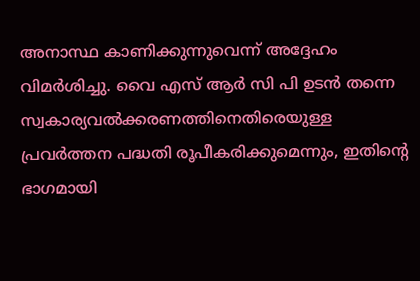അനാസ്ഥ കാണിക്കുന്നുവെന്ന് അദ്ദേഹം വിമർശിച്ചു. വൈ എസ് ആർ സി പി ഉടൻ തന്നെ സ്വകാര്യവൽക്കരണത്തിനെതിരെയുള്ള പ്രവർത്തന പദ്ധതി രൂപീകരിക്കുമെന്നും, ഇതിന്റെ ഭാഗമായി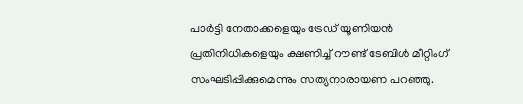പാർട്ടി നേതാക്കളെയും ട്രേഡ് യൂണിയൻ പ്രതിനിധികളെയും ക്ഷണിച്ച് റൗണ്ട് ടേബിൾ മീറ്റിംഗ് സംഘടിപ്പിക്കുമെന്നും സത്യനാരായണ പറഞ്ഞു.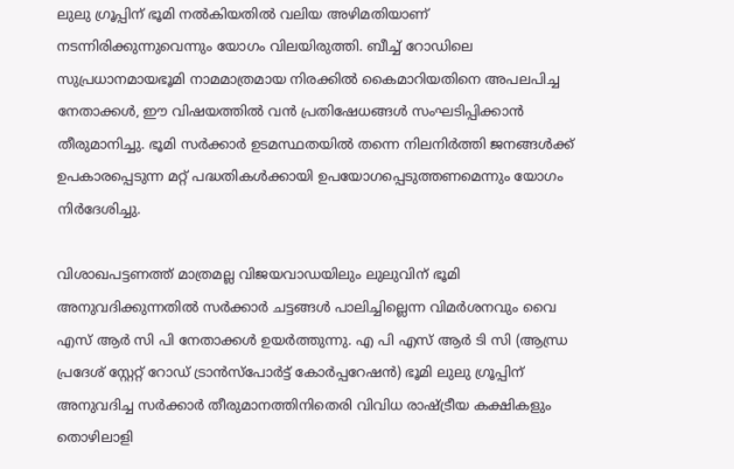ലുലു ഗ്രൂപ്പിന് ഭൂമി നല്‍കിയതില്‍ വലിയ അഴിമതിയാണ് നടന്നിരിക്കുന്നുവെന്നും യോഗം വിലയിരുത്തി. ബീച്ച് റോഡിലെ സുപ്രധാനമായഭൂമി നാമമാത്രമായ നിരക്കിൽ കൈമാറിയതിനെ അപലപിച്ച നേതാക്കൾ, ഈ വിഷയത്തിൽ വൻ പ്രതിഷേധങ്ങൾ സംഘടിപ്പിക്കാൻ തീരുമാനിച്ചു. ഭൂമി സർക്കാർ ഉടമസ്ഥതയില്‍ തന്നെ നിലനിർത്തി ജനങ്ങള്‍ക്ക് ഉപകാരപ്പെടുന്ന മറ്റ് പദ്ധതികള്‍ക്കായി ഉപയോഗപ്പെടുത്തണമെന്നും യോഗം നിർദേശിച്ചു.

വിശാഖപട്ടണത്ത് മാത്രമല്ല വിജയവാഡയിലും ലുലുവിന് ഭൂമി അനുവദിക്കുന്നതില്‍ സർക്കാർ ചട്ടങ്ങള്‍ പാലിച്ചില്ലെന്ന വിമർശനവും വൈ എസ് ആർ സി പി നേതാക്കള്‍ ഉയർത്തുന്നു. എ പി എസ് ആർ ടി സി (ആന്ധ്ര പ്രദേശ് സ്റ്റേറ്റ് റോഡ് ട്രാൻസ്പോർട്ട് കോർപ്പറേഷൻ) ഭൂമി ലുലു ഗ്രൂപ്പിന് അനുവദിച്ച സർക്കാർ തീരുമാനത്തിനിതെരി വിവിധ രാഷ്ട്രീയ കക്ഷികളും തൊഴിലാളി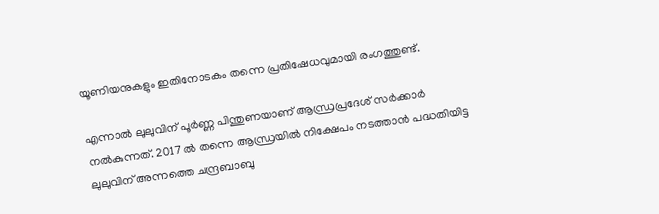യൂണിയനുകളും ഇതിനോടകം തന്നെ പ്രതിഷേധവുമായി രംഗത്തുണ്ട്.

എന്നാല്‍ ലുലുവിന് പൂർണ്ണ പിന്തുണയാണ് ആന്ധ്രപ്രദേശ് സർക്കാർ നല്‍കുന്നത്. 2017 ല്‍ തന്നെ ആന്ധ്രയില്‍ നിക്ഷേപം നടത്താന്‍ പദ്ധതിയിട്ട ലുലുവിന് അന്നത്തെ ചന്ദ്രബാബു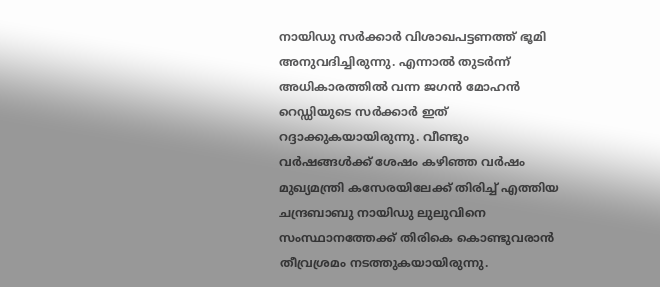നായിഡു സർക്കാർ വിശാഖപട്ടണത്ത് ഭൂമി അനുവദിച്ചിരുന്നു. എന്നാല്‍ തുടർന്ന് അധികാരത്തില്‍ വന്ന ജഗന്‍ മോഹന്‍ റെഡ്ഡിയുടെ സർക്കാർ ഇത് റദ്ദാക്കുകയായിരുന്നു. വീണ്ടും വർഷങ്ങള്‍ക്ക് ശേഷം കഴിഞ്ഞ വർഷം മുഖ്യമന്ത്രി കസേരയിലേക്ക് തിരിച്ച് എത്തിയ ചന്ദ്രബാബു നായിഡു ലുലുവിനെ സംസ്ഥാനത്തേക്ക് തിരികെ കൊണ്ടുവരാന്‍ തീവ്രശ്രമം നടത്തുകയായിരുന്നു.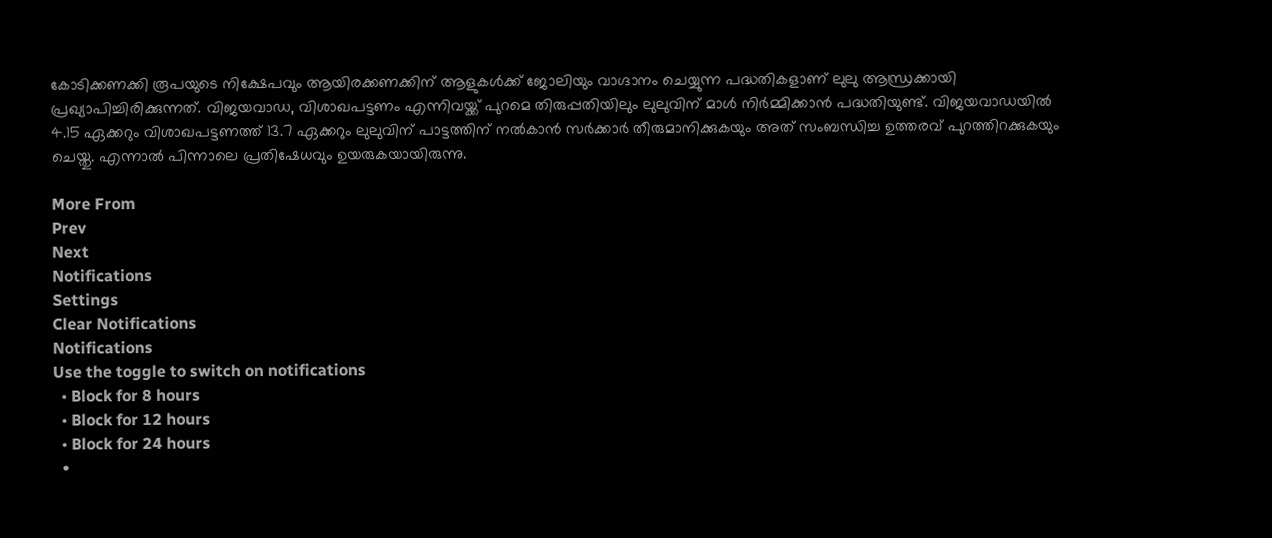കോടിക്കണക്കി രൂപയുടെ നിക്ഷേപവും ആയിരക്കണക്കിന് ആളുകള്‍ക്ക് ജോലിയും വാഗ്ദാനം ചെയ്യുന്ന പദ്ധതികളാണ് ലുലു ആന്ധ്രക്കായി പ്രഖ്യാപിച്ചിരിക്കുന്നത്. വിജയവാഡ, വിശാഖപട്ടണം എന്നിവയ്ക്ക് പുറമെ തിരുപ്പതിയിലും ലുലുവിന് മാള്‍ നിർമ്മിക്കാന്‍ പദ്ധതിയുണ്ട്. വിജയവാഡയില്‍ 4.15 ഏക്കറും വിശാഖപട്ടണത്ത് 13.7 ഏക്കറും ലുലുവിന് പാട്ടത്തിന് നല്‍കാന്‍ സർക്കാർ തീരുമാനിക്കുകയും അത് സംബന്ധിച്ച ഉത്തരവ് പുറത്തിറക്കുകയും ചെയ്തു. എന്നാല്‍ പിന്നാലെ പ്രതിഷേധവും ഉയരുകയായിരുന്നു.

More From
Prev
Next
Notifications
Settings
Clear Notifications
Notifications
Use the toggle to switch on notifications
  • Block for 8 hours
  • Block for 12 hours
  • Block for 24 hours
  •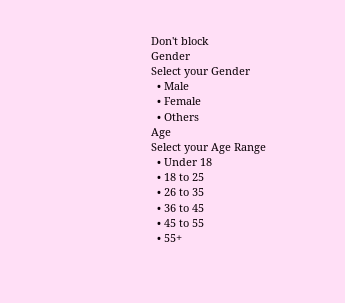Don't block
Gender
Select your Gender
  • Male
  • Female
  • Others
Age
Select your Age Range
  • Under 18
  • 18 to 25
  • 26 to 35
  • 36 to 45
  • 45 to 55
  • 55+